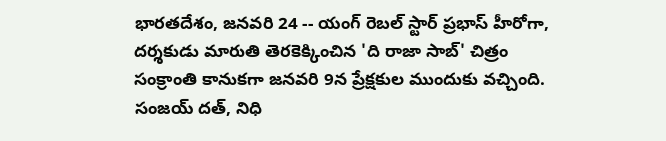భారతదేశం, జనవరి 24 -- యంగ్ రెబల్ స్టార్ ప్రభాస్ హీరోగా, దర్శకుడు మారుతి తెరకెక్కించిన 'ది రాజా సాబ్' చిత్రం సంక్రాంతి కానుకగా జనవరి 9న ప్రేక్షకుల ముందుకు వచ్చింది. సంజయ్ దత్, నిధి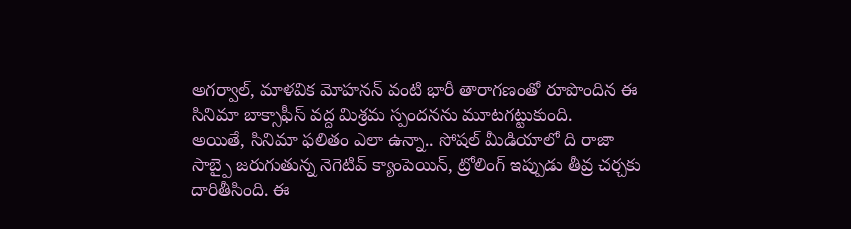అగర్వాల్, మాళవిక మోహనన్ వంటి భారీ తారాగణంతో రూపొందిన ఈ సినిమా బాక్సాఫీస్ వద్ద మిశ్రమ స్పందనను మూటగట్టుకుంది.
అయితే, సినిమా ఫలితం ఎలా ఉన్నా.. సోషల్ మీడియాలో ది రాజా సాబ్పై జరుగుతున్న నెగెటివ్ క్యాంపెయిన్, ట్రోలింగ్ ఇప్పుడు తీవ్ర చర్చకు దారితీసింది. ఈ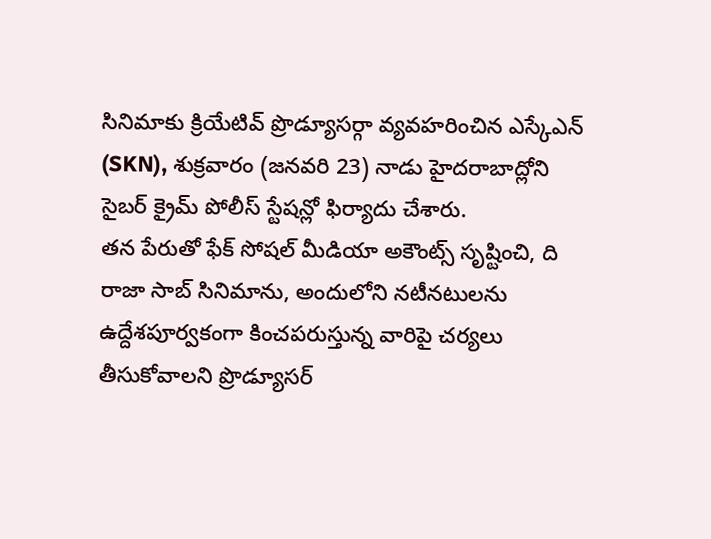సినిమాకు క్రియేటివ్ ప్రొడ్యూసర్గా వ్యవహరించిన ఎస్కేఎన్ (SKN), శుక్రవారం (జనవరి 23) నాడు హైదరాబాద్లోని సైబర్ క్రైమ్ పోలీస్ స్టేషన్లో ఫిర్యాదు చేశారు.
తన పేరుతో ఫేక్ సోషల్ మీడియా అకౌంట్స్ సృష్టించి, ది రాజా సాబ్ సినిమాను, అందులోని నటీనటులను ఉద్దేశపూర్వకంగా కించపరుస్తున్న వారిపై చర్యలు తీసుకోవాలని ప్రొడ్యూసర్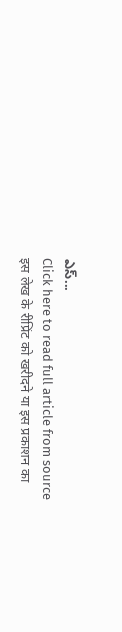ఎస్...
Click here to read full article from source
इस लेख के रीप्रिंट को खरीदने या इस प्रकाशन का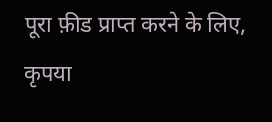पूरा फ़ीड प्राप्त करने के लिए, कृपया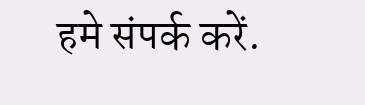हमे संपर्क करें.